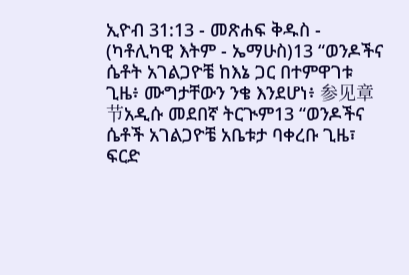ኢዮብ 31:13 - መጽሐፍ ቅዱስ - (ካቶሊካዊ እትም - ኤማሁስ)13 “ወንዶችና ሴቶት አገልጋዮቼ ከእኔ ጋር በተምዋገቱ ጊዜ፥ ሙግታቸውን ንቄ እንደሆነ፥ 参见章节አዲሱ መደበኛ ትርጒም13 “ወንዶችና ሴቶች አገልጋዮቼ አቤቱታ ባቀረቡ ጊዜ፣ ፍርድ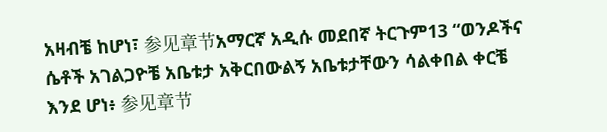አዛብቼ ከሆነ፣ 参见章节አማርኛ አዲሱ መደበኛ ትርጉም13 “ወንዶችና ሴቶች አገልጋዮቼ አቤቱታ አቅርበውልኝ አቤቱታቸውን ሳልቀበል ቀርቼ እንደ ሆነ፥ 参见章节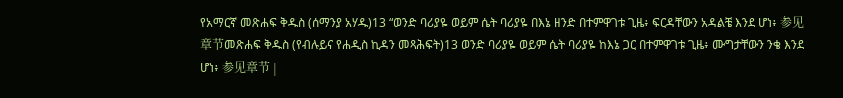የአማርኛ መጽሐፍ ቅዱስ (ሰማንያ አሃዱ)13 “ወንድ ባሪያዬ ወይም ሴት ባሪያዬ በእኔ ዘንድ በተምዋገቱ ጊዜ፥ ፍርዳቸውን አዳልቼ እንደ ሆነ፥ 参见章节መጽሐፍ ቅዱስ (የብሉይና የሐዲስ ኪዳን መጻሕፍት)13 ወንድ ባሪያዬ ወይም ሴት ባሪያዬ ከእኔ ጋር በተምዋገቱ ጊዜ፥ ሙግታቸውን ንቄ እንደ ሆነ፥ 参见章节 |